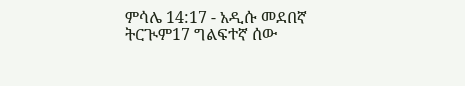ምሳሌ 14:17 - አዲሱ መደበኛ ትርጒም17 ግልፍተኛ ሰው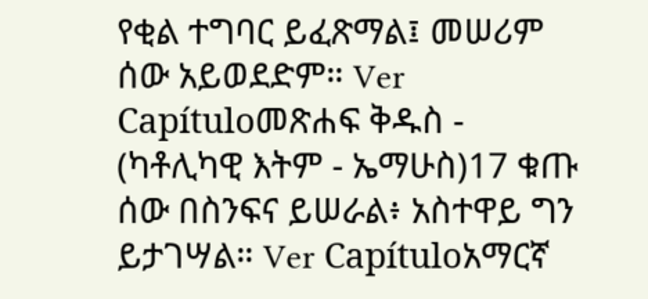የቂል ተግባር ይፈጽማል፤ መሠሪም ሰው አይወደድም። Ver Capítuloመጽሐፍ ቅዱስ - (ካቶሊካዊ እትም - ኤማሁስ)17 ቁጡ ሰው በስንፍና ይሠራል፥ አስተዋይ ግን ይታገሣል። Ver Capítuloአማርኛ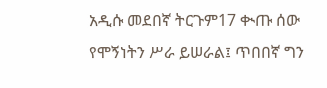አዲሱ መደበኛ ትርጉም17 ቊጡ ሰው የሞኝነትን ሥራ ይሠራል፤ ጥበበኛ ግን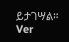ይታገሣል። Ver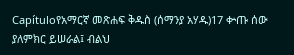Capítuloየአማርኛ መጽሐፍ ቅዱስ (ሰማንያ አሃዱ)17 ቍጡ ሰው ያለምክር ይሠራል፤ ብልህ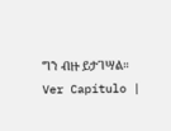ግን ብዙ ይታገሣል። Ver Capítulo |